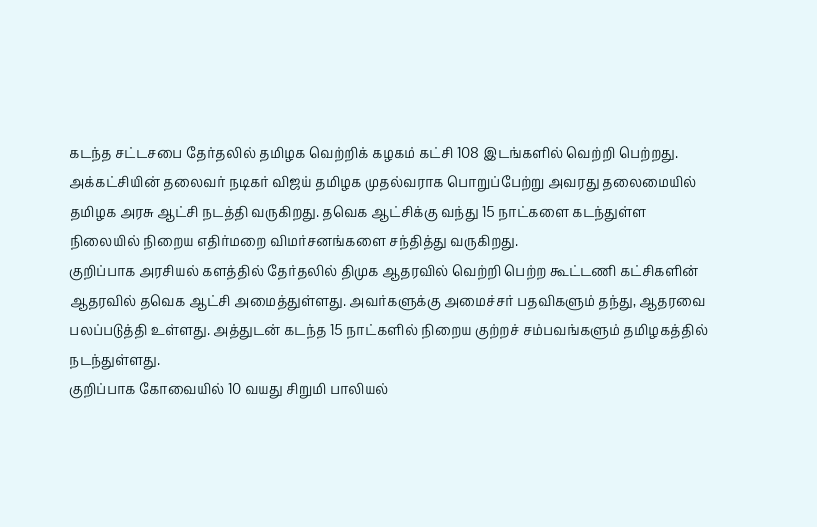கடந்த சட்டசபை தேர்தலில் தமிழக வெற்றிக் கழகம் கட்சி 108 இடங்களில் வெற்றி பெற்றது. அக்கட்சியின் தலைவர் நடிகர் விஜய் தமிழக முதல்வராக பொறுப்பேற்று அவரது தலைமையில் தமிழக அரசு ஆட்சி நடத்தி வருகிறது. தவெக ஆட்சிக்கு வந்து 15 நாட்களை கடந்துள்ள நிலையில் நிறைய எதிர்மறை விமர்சனங்களை சந்தித்து வருகிறது.
குறிப்பாக அரசியல் களத்தில் தேர்தலில் திமுக ஆதரவில் வெற்றி பெற்ற கூட்டணி கட்சிகளின் ஆதரவில் தவெக ஆட்சி அமைத்துள்ளது. அவர்களுக்கு அமைச்சர் பதவிகளும் தந்து, ஆதரவை பலப்படுத்தி உள்ளது. அத்துடன் கடந்த 15 நாட்களில் நிறைய குற்றச் சம்பவங்களும் தமிழகத்தில் நடந்துள்ளது.
குறிப்பாக கோவையில் 10 வயது சிறுமி பாலியல்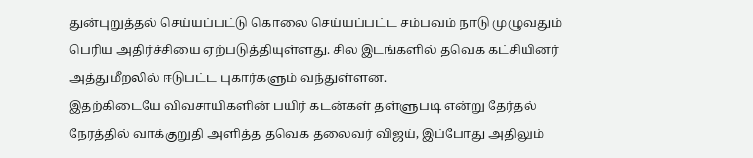துன்புறுத்தல் செய்யப்பட்டு கொலை செய்யப்பட்ட சம்பவம் நாடு முழுவதும் பெரிய அதிர்ச்சியை ஏற்படுத்தியுள்ளது. சில இடங்களில் தவெக கட்சியினர் அத்துமீறலில் ஈடுபட்ட புகார்களும் வந்துள்ளன.
இதற்கிடையே விவசாயிகளின் பயிர் கடன்கள் தள்ளுபடி என்று தேர்தல் நேரத்தில் வாக்குறுதி அளித்த தவெக தலைவர் விஜய், இப்போது அதிலும்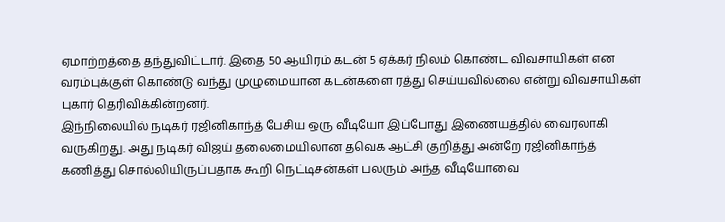ஏமாற்றத்தை தந்துவிட்டார். இதை 50 ஆயிரம் கடன் 5 ஏக்கர் நிலம் கொண்ட விவசாயிகள் என வரம்புக்குள் கொண்டு வந்து முழுமையான கடன்களை ரத்து செய்யவில்லை என்று விவசாயிகள் புகார் தெரிவிக்கின்றனர்.
இந்நிலையில் நடிகர் ரஜினிகாந்த் பேசிய ஒரு வீடியோ இப்போது இணையத்தில் வைரலாகி வருகிறது. அது நடிகர் விஜய் தலைமையிலான தவெக ஆட்சி குறித்து அன்றே ரஜினிகாந்த் கணித்து சொல்லியிருப்பதாக கூறி நெட்டிசன்கள் பலரும் அந்த வீடியோவை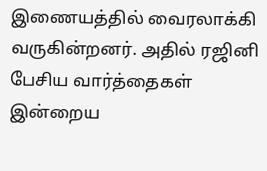இணையத்தில் வைரலாக்கி வருகின்றனர். அதில் ரஜினி பேசிய வார்த்தைகள் இன்றைய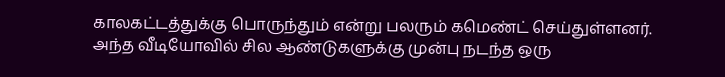காலகட்டத்துக்கு பொருந்தும் என்று பலரும் கமெண்ட் செய்துள்ளனர்.
அந்த வீடியோவில் சில ஆண்டுகளுக்கு முன்பு நடந்த ஒரு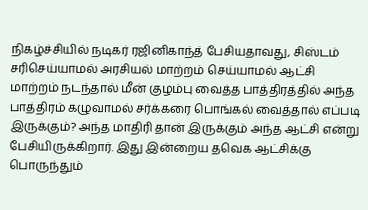நிகழ்ச்சியில் நடிகர் ரஜினிகாந்த் பேசியதாவது, சிஸ்டம் சரிசெய்யாமல் அரசியல் மாற்றம் செய்யாமல் ஆட்சி மாற்றம் நடந்தால் மீன் குழம்பு வைத்த பாத்திரத்தில் அந்த பாத்திரம் கழுவாமல் சர்க்கரை பொங்கல் வைத்தால் எப்படி இருக்கும்? அந்த மாதிரி தான் இருக்கும் அந்த ஆட்சி என்று பேசியிருக்கிறார். இது இன்றைய தவெக ஆட்சிக்கு பொருந்தும்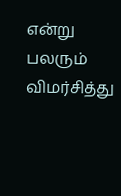என்று பலரும் விமர்சித்து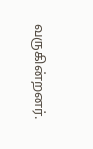வருகின்றனர்.